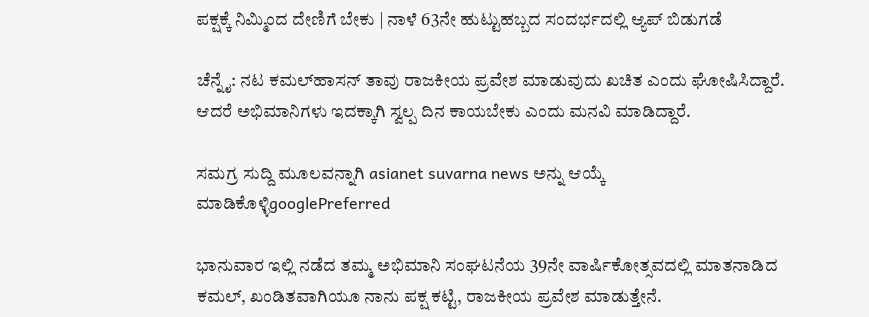ಪಕ್ಷಕ್ಕೆ ನಿಮ್ಮಿಂದ ದೇಣಿಗೆ ಬೇಕು | ನಾಳೆ 63ನೇ ಹುಟ್ಟುಹಬ್ಬದ ಸಂದರ್ಭದಲ್ಲಿ ಆ್ಯಪ್ ಬಿಡುಗಡೆ

ಚೆನ್ನೈ: ನಟ ಕಮಲ್‌ಹಾಸನ್ ತಾವು ರಾಜಕೀಯ ಪ್ರವೇಶ ಮಾಡುವುದು ಖಚಿತ ಎಂದು ಘೋಷಿಸಿದ್ದಾರೆ. ಆದರೆ ಅಭಿಮಾನಿಗಳು ಇದಕ್ಕಾಗಿ ಸ್ವಲ್ಪ ದಿನ ಕಾಯಬೇಕು ಎಂದು ಮನವಿ ಮಾಡಿದ್ದಾರೆ.

ಸಮಗ್ರ ಸುದ್ದಿ ಮೂಲವನ್ನಾಗಿ asianet suvarna news ಅನ್ನು ಆಯ್ಕೆ ಮಾಡಿಕೊಳ್ಳಿgooglePreferred

ಭಾನುವಾರ ಇಲ್ಲಿ ನಡೆದ ತಮ್ಮ ಅಭಿಮಾನಿ ಸಂಘಟನೆಯ 39ನೇ ವಾರ್ಷಿಕೋತ್ಸವದಲ್ಲಿ ಮಾತನಾಡಿದ ಕಮಲ್, ಖಂಡಿತವಾಗಿಯೂ ನಾನು ಪಕ್ಷ ಕಟ್ಟಿ, ರಾಜಕೀಯ ಪ್ರವೇಶ ಮಾಡುತ್ತೇನೆ.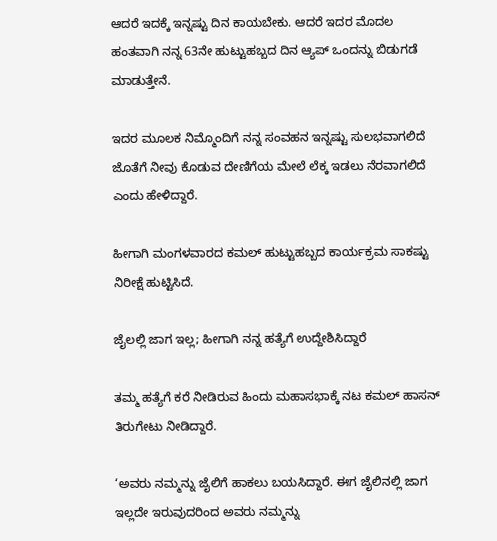ಆದರೆ ಇದಕ್ಕೆ ಇನ್ನಷ್ಟು ದಿನ ಕಾಯಬೇಕು. ಆದರೆ ಇದರ ಮೊದಲ ಹಂತವಾಗಿ ನನ್ನ 63ನೇ ಹುಟ್ಟುಹಬ್ಬದ ದಿನ ಆ್ಯಪ್ ಒಂದನ್ನು ಬಿಡುಗಡೆ ಮಾಡುತ್ತೇನೆ.

ಇದರ ಮೂಲಕ ನಿಮ್ಮೊಂದಿಗೆ ನನ್ನ ಸಂವಹನ ಇನ್ನಷ್ಟು ಸುಲಭವಾಗಲಿದೆ ಜೊತೆಗೆ ನೀವು ಕೊಡುವ ದೇಣಿಗೆಯ ಮೇಲೆ ಲೆಕ್ಕ ಇಡಲು ನೆರವಾಗಲಿದೆ ಎಂದು ಹೇಳಿದ್ದಾರೆ.

ಹೀಗಾಗಿ ಮಂಗಳವಾರದ ಕಮಲ್ ಹುಟ್ಟುಹಬ್ಬದ ಕಾರ್ಯಕ್ರಮ ಸಾಕಷ್ಟು ನಿರೀಕ್ಷೆ ಹುಟ್ಟಿಸಿದೆ.

ಜೈಲಲ್ಲಿ ಜಾಗ ಇಲ್ಲ; ಹೀಗಾಗಿ ನನ್ನ ಹತ್ಯೆಗೆ ಉದ್ದೇಶಿಸಿದ್ದಾರೆ

ತಮ್ಮ ಹತ್ಯೆಗೆ ಕರೆ ನೀಡಿರುವ ಹಿಂದು ಮಹಾಸಭಾಕ್ಕೆ ನಟ ಕಮಲ್ ಹಾಸನ್ ತಿರುಗೇಟು ನೀಡಿದ್ದಾರೆ.

‘ಅವರು ನಮ್ಮನ್ನು ಜೈಲಿಗೆ ಹಾಕಲು ಬಯಸಿದ್ದಾರೆ. ಈಗ ಜೈಲಿನಲ್ಲಿ ಜಾಗ ಇಲ್ಲದೇ ಇರುವುದರಿಂದ ಅವರು ನಮ್ಮನ್ನು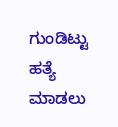ಗುಂಡಿಟ್ಟು ಹತ್ಯೆ ಮಾಡಲು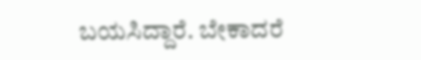ಬಯಸಿದ್ದಾರೆ. ಬೇಕಾದರೆ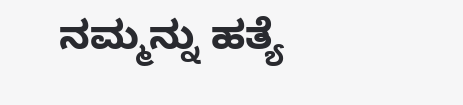ನಮ್ಮನ್ನು ಹತ್ಯೆ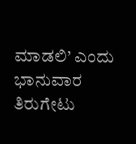ಮಾಡಲಿ’ ಎಂದು ಭಾನುವಾರ ತಿರುಗೇಟು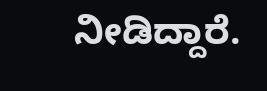ನೀಡಿದ್ದಾರೆ.